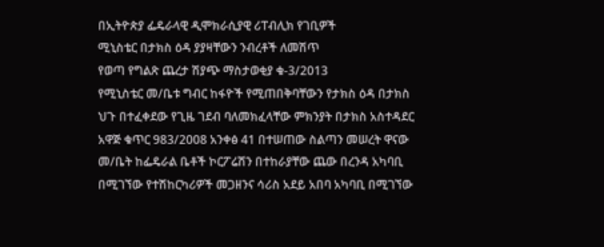በኢትዮጵያ ፌዴራላዊ ዲሞክራሲያዊ ሪፐብሊክ የገቢዎች
ሚኒስቴር በታክስ ዕዳ ያያዛቸውን ንብረቶች ለመሽጥ
የወጣ የግልጽ ጨረታ ሽያጭ ማስታወቂያ ቁ-3/2013
የሚኒስቴር መ/ቤቱ ግብር ከፋዮች የሚጠበቅባቸውን የታክስ ዕዳ በታክስ ህጉ በተፈቀደው የጊዜ ገደብ ባለመክፈላቸው ምክንያት በታክስ አስተዳደር አዋጅ ቁጥር 983/2008 አንቀፅ 41 በተሠጠው ስልጣን መሠረት ዋናው መ/ቤት ከፌዴራል ቤቶች ኮርፖሬሽን በተከራያቸው ጨው በረንዳ አካባቢ በሚገኘው የተሽከርካሪዎች መጋዘንና ሳሪስ አደይ አበባ አካባቢ በሚገኘው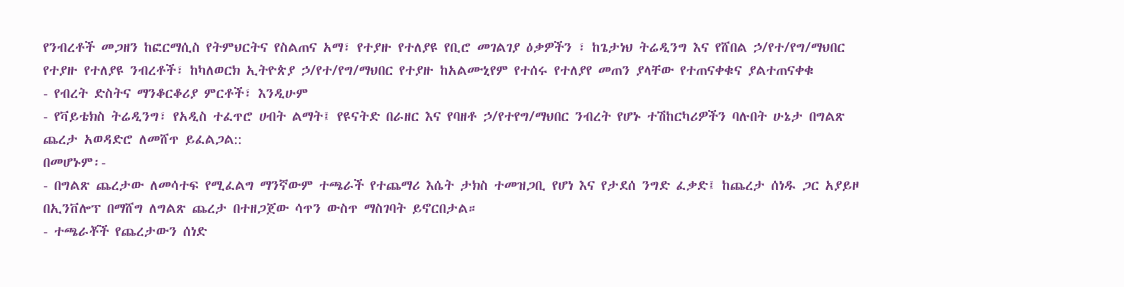የንብረቶች መጋዘን ከፎርማሲስ የትምህርትና የስልጠና አማ፣ የተያዙ የተለያዩ የቢሮ መገልገያ ዕቃዎችን ፣ ከጌታነህ ትሬዲንግ እና የሸበል ኃ/የተ/የግ/ማህበር የተያዙ የተለያዩ ንብረቶች፣ ከካለወርክ ኢትዮጵያ ኃ/የተ/የግ/ማህበር የተያዙ ከአልሙኒየም የተሰሩ የተለያየ መጠን ያላቸው የተጠናቀቁና ያልተጠናቀቁ
- የብረት ድስትና ማንቆርቆሪያ ምርቶች፣ እንዲሁም
- የቫይቴክስ ትሬዲንግ፣ የአዲስ ተፈጥሮ ሀብት ልማት፤ የዩናትድ በራዘር እና የባዘቶ ኃ/የተየግ/ማህበር ንብረት የሆኑ ተሽከርካሪዎችን ባሉበት ሁኔታ በግልጽ ጨረታ አወዳድሮ ለመሸጥ ይፈልጋል::
በመሆኑም፡-
- በግልጽ ጨረታው ለመሳተፍ የሚፈልግ ማንኛውም ተጫራች የተጨማሪ እሴት ታክስ ተመዝጋቢ የሆነ እና የታደሰ ንግድ ፈቃድ፤ ከጨረታ ሰነዱ ጋር አያይዞ በኢንቨሎፕ በማሸግ ለግልጽ ጨረታ በተዘጋጀው ሳጥን ውስጥ ማስገባት ይኖርበታል።
- ተጫራቾች የጨረታውን ሰነድ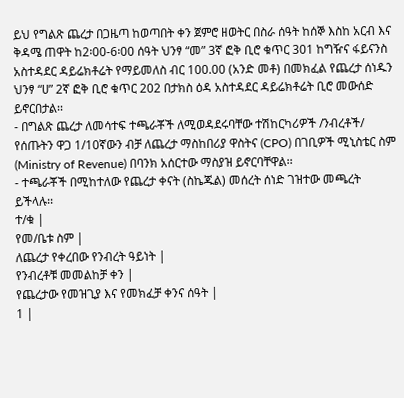ይህ የግልጽ ጨረታ በጋዜጣ ከወጣበት ቀን ጀምሮ ዘወትር በስራ ሰዓት ከሰኞ እስከ አርብ እና ቅዳሜ ጠዋት ከ2፡00-6፡00 ሰዓት ህንፃ “መ” 3ኛ ፎቅ ቢሮ ቁጥር 301 ከግዥና ፋይናንስ አስተዳደር ዳይሬክቶሬት የማይመለስ ብር 100.00 (አንድ መቶ) በመክፈል የጨረታ ሰነዱን ህንፃ “ሀ” 2ኛ ፎቅ ቢሮ ቁጥር 202 በታክስ ዕዳ አስተዳደር ዳይሬክቶሬት ቢሮ መውሰድ ይኖርበታል፡፡
- በግልጽ ጨረታ ለመሳተፍ ተጫራቾች ለሚወዳደሩባቸው ተሽከርካሪዎች /ንብረቶች/ የሰጡትን ዋጋ 1/10ኛውን ብቻ ለጨረታ ማስከበሪያ ዋስትና (CPO) በገቢዎች ሚኒስቴር ስም (Ministry of Revenue) በባንክ አሰርተው ማስያዝ ይኖርባቸዋል፡፡
- ተጫራቾች በሚከተለው የጨረታ ቀናት (ስኬጁል) መሰረት ሰነድ ገዝተው መጫረት ይችላሉ፡፡
ተ/ቁ |
የመ/ቤቱ ስም |
ለጨረታ የቀረበው የንብረት ዓይነት |
የንብረቶቹ መመልከቻ ቀን |
የጨረታው የመዝጊያ እና የመክፈቻ ቀንና ሰዓት |
1 |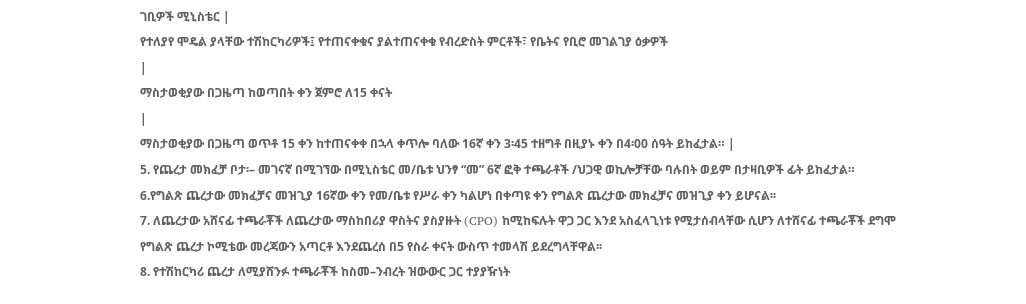ገቢዎች ሚኒስቴር |
የተለያየ ሞዴል ያላቸው ተሽከርካሪዎች፤ የተጠናቀቁና ያልተጠናቀቁ የብረድስት ምርቶች፣ የቤትና የቢሮ መገልገያ ዕቃዎች
|
ማስታወቂያው በጋዜጣ ከወጣበት ቀን ጀምሮ ለ15 ቀናት
|
ማስታወቂያው በጋዜጣ ወጥቶ 15 ቀን ከተጠናቀቀ በኋላ ቀጥሎ ባለው 16ኛ ቀን 3፡45 ተዘግቶ በዚያኑ ቀን በ4፡00 ሰዓት ይከፈታል። |
5. የጨረታ መክፈቻ ቦታ፡– መገናኛ በሚገኘው በሚኒስቴር መ/ቤቱ ህንፃ “መ” 6ኛ ፎቅ ተጫራቶች /ህጋዊ ወኪሎቻቸው ባሉበት ወይም በታዛቢዎች ፊት ይከፈታል።
6.የግልጽ ጨረታው መክፈቻና መዝጊያ 16ኛው ቀን የመ/ቤቱ የሥራ ቀን ካልሆነ በቀጣዩ ቀን የግልጽ ጨረታው መክፈቻና መዝጊያ ቀን ይሆናል፡፡
7. ለጨረታው አሸናፊ ተጫራቾች ለጨረታው ማስከበሪያ ዋስትና ያስያዙት (CPO) ከሚከፍሉት ዋጋ ጋር እንደ አስፈላጊነቱ የሚታሰብላቸው ሲሆን ለተሸናፊ ተጫራቾች ደግሞ የግልጽ ጨረታ ኮሚቴው መረጃውን አጣርቶ እንደጨረሰ በ5 የስራ ቀናት ውስጥ ተመላሽ ይደረግላቸዋል፡፡
8. የተሽከርካሪ ጨረታ ለሚያሸንፉ ተጫራቾች ከስመ–ንብረት ዝውውር ጋር ተያያዥነት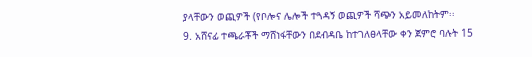ያላቸውን ወጪዎች (የቦሎና ሌሎች ተጓዳኝ ወጪዎች ሻጭን አይመለከትም፡፡
9. አሸናፊ ተጫራቾች ማሸነፋቸውን በደብዳቤ ከተገለፀላቸው ቀን ጀምሮ ባሉት 15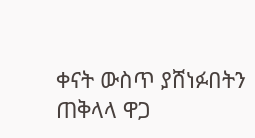ቀናት ውስጥ ያሸነፉበትን ጠቅላላ ዋጋ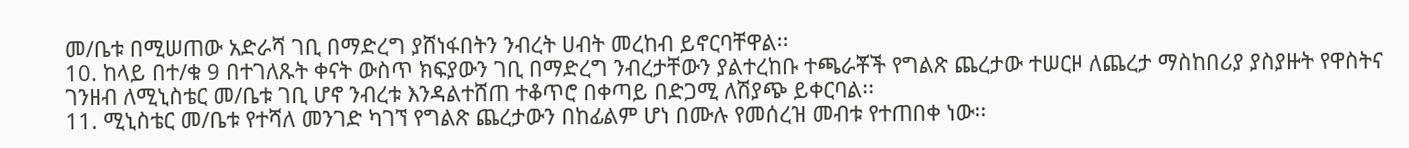መ/ቤቱ በሚሠጠው አድራሻ ገቢ በማድረግ ያሸነፋበትን ንብረት ሀብት መረከብ ይኖርባቸዋል፡፡
10. ከላይ በተ/ቁ 9 በተገለጹት ቀናት ውስጥ ክፍያውን ገቢ በማድረግ ንብረታቸውን ያልተረከቡ ተጫራቾች የግልጽ ጨረታው ተሠርዞ ለጨረታ ማስከበሪያ ያስያዙት የዋስትና ገንዘብ ለሚኒስቴር መ/ቤቱ ገቢ ሆኖ ንብረቱ እንዳልተሸጠ ተቆጥሮ በቀጣይ በድጋሚ ለሽያጭ ይቀርባል፡፡
11. ሚኒስቴር መ/ቤቱ የተሻለ መንገድ ካገኘ የግልጽ ጨረታውን በከፊልም ሆነ በሙሉ የመሰረዝ መብቱ የተጠበቀ ነው፡፡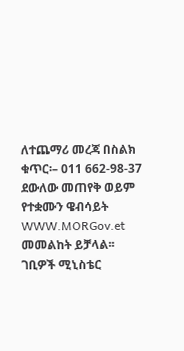ለተጨማሪ መረጃ በስልክ ቁጥር፡– 011 662-98-37 ደውለው መጠየቅ ወይም የተቋሙን ዌብሳይት WWW.MORGov.et መመልከት ይቻላል፡፡
ገቢዎች ሚኒስቴር